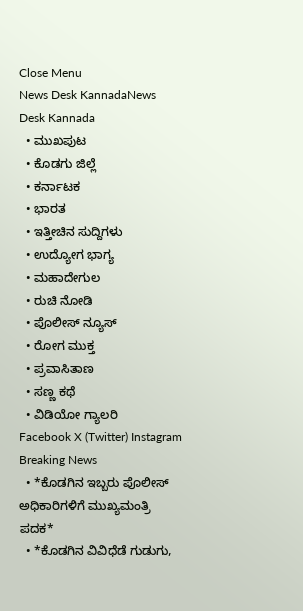Close Menu
News Desk KannadaNews Desk Kannada
  • ಮುಖಪುಟ
  • ಕೊಡಗು ಜಿಲ್ಲೆ
  • ಕರ್ನಾಟಕ
  • ಭಾರತ
  • ಇತ್ತೀಚಿನ ಸುದ್ದಿಗಳು
  • ಉದ್ಯೋಗ ಭಾಗ್ಯ
  • ಮಹಾದೇಗುಲ
  • ರುಚಿ ನೋಡಿ
  • ಪೊಲೀಸ್ ನ್ಯೂಸ್
  • ರೋಗ ಮುಕ್ತ
  • ಪ್ರವಾಸಿತಾಣ
  • ಸಣ್ಣ ಕಥೆ
  • ವಿಡಿಯೋ ಗ್ಯಾಲರಿ
Facebook X (Twitter) Instagram
Breaking News
  • *ಕೊಡಗಿನ ಇಬ್ಬರು ಪೊಲೀಸ್ ಅಧಿಕಾರಿಗಳಿಗೆ ಮುಖ್ಯಮಂತ್ರಿ ಪದಕ*
  • *ಕೊಡಗಿನ ವಿವಿಧೆಡೆ ಗುಡುಗು,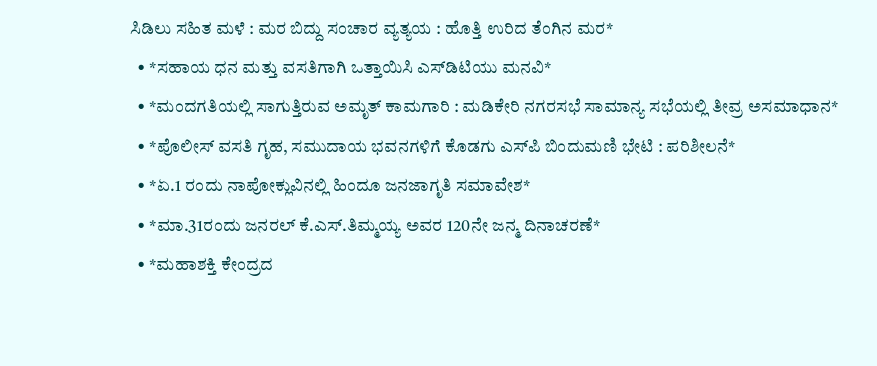ಸಿಡಿಲು ಸಹಿತ ಮಳೆ : ಮರ ಬಿದ್ದು ಸಂಚಾರ ವ್ಯತ್ಯಯ : ಹೊತ್ತಿ ಉರಿದ ತೆಂಗಿನ ಮರ*
  • *ಸಹಾಯ ಧನ ಮತ್ತು ವಸತಿಗಾಗಿ ಒತ್ತಾಯಿಸಿ ಎಸ್‌ಡಿಟಿಯು ಮನವಿ*
  • *ಮಂದಗತಿಯಲ್ಲಿ ಸಾಗುತ್ತಿರುವ ಅಮೃತ್ ಕಾಮಗಾರಿ : ಮಡಿಕೇರಿ ನಗರಸಭೆ ಸಾಮಾನ್ಯ ಸಭೆಯಲ್ಲಿ ತೀವ್ರ ಅಸಮಾಧಾನ*
  • *ಪೊಲೀಸ್ ವಸತಿ ಗೃಹ, ಸಮುದಾಯ ಭವನಗಳಿಗೆ ಕೊಡಗು ಎಸ್‌ಪಿ ಬಿಂದುಮಣಿ ಭೇಟಿ : ಪರಿಶೀಲನೆ*
  • *ಏ.1 ರಂದು ನಾಪೋಕ್ಲುವಿನಲ್ಲಿ ಹಿಂದೂ ಜನಜಾಗೃತಿ ಸಮಾವೇಶ*
  • *ಮಾ.31ರಂದು ಜನರಲ್ ಕೆ.ಎಸ್.ತಿಮ್ಮಯ್ಯ ಅವರ 120ನೇ ಜನ್ಮ ದಿನಾಚರಣೆ*
  • *ಮಹಾಶಕ್ತಿ ಕೇಂದ್ರದ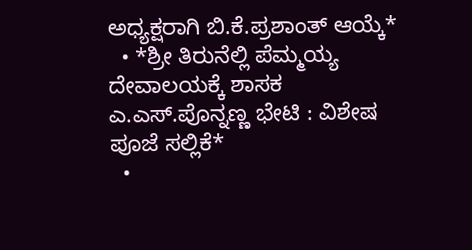ಅಧ್ಯಕ್ಷರಾಗಿ ಬಿ.ಕೆ.ಪ್ರಶಾಂತ್ ಆಯ್ಕೆ*
  • *ಶ್ರೀ ತಿರುನೆಲ್ಲಿ ಪೆಮ್ಮಯ್ಯ ದೇವಾಲಯಕ್ಕೆ ಶಾಸಕ ಎ.ಎಸ್.ಪೊನ್ನಣ್ಣ ಭೇಟಿ : ವಿಶೇಷ ಪೂಜೆ ಸಲ್ಲಿಕೆ*
  •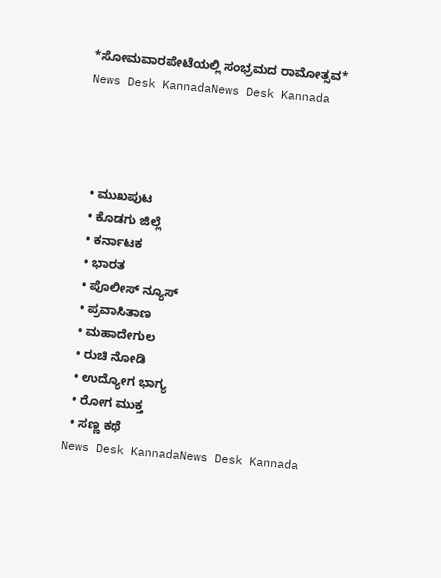*ಸೋಮವಾರಪೇಟೆಯಲ್ಲಿ ಸಂಭ್ರಮದ ರಾಮೋತ್ಸವ*
News Desk KannadaNews Desk Kannada




  • ಮುಖಪುಟ
  • ಕೊಡಗು ಜಿಲ್ಲೆ
  • ಕರ್ನಾಟಕ
  • ಭಾರತ
  • ಪೊಲೀಸ್ ನ್ಯೂಸ್
  • ಪ್ರವಾಸಿತಾಣ
  • ಮಹಾದೇಗುಲ
  • ರುಚಿ ನೋಡಿ
  • ಉದ್ಯೋಗ ಭಾಗ್ಯ
  • ರೋಗ ಮುಕ್ತ
  • ಸಣ್ಣ ಕಥೆ
News Desk KannadaNews Desk Kannada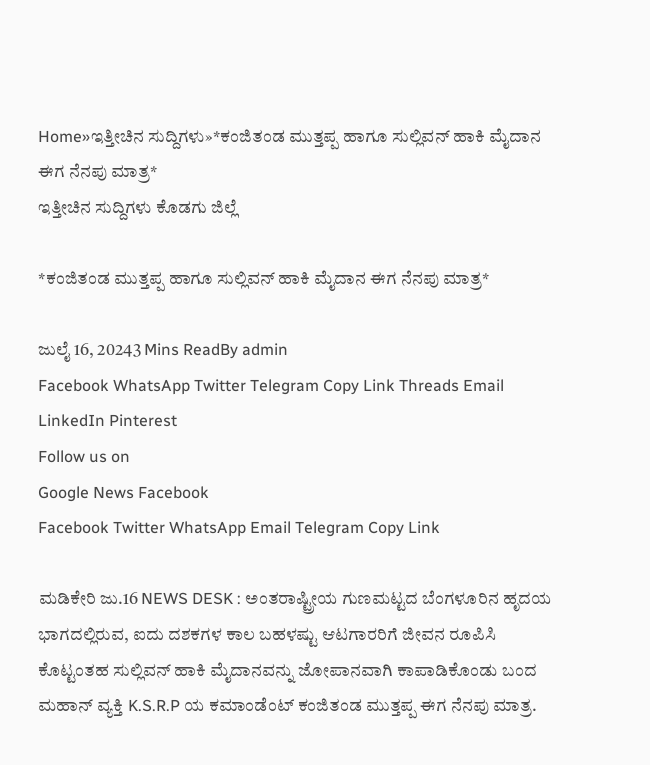Home»ಇತ್ತೀಚಿನ ಸುದ್ದಿಗಳು»*ಕಂಜಿತಂಡ ಮುತ್ತಪ್ಪ ಹಾಗೂ ಸುಲ್ಲಿವನ್ ಹಾಕಿ ಮೈದಾನ ಈಗ ನೆನಪು ಮಾತ್ರ*
ಇತ್ತೀಚಿನ ಸುದ್ದಿಗಳು ಕೊಡಗು ಜಿಲ್ಲೆ

*ಕಂಜಿತಂಡ ಮುತ್ತಪ್ಪ ಹಾಗೂ ಸುಲ್ಲಿವನ್ ಹಾಕಿ ಮೈದಾನ ಈಗ ನೆನಪು ಮಾತ್ರ*

ಜುಲೈ 16, 20243 Mins ReadBy admin
Facebook WhatsApp Twitter Telegram Copy Link Threads Email LinkedIn Pinterest
Follow us on
Google News Facebook
Facebook Twitter WhatsApp Email Telegram Copy Link

ಮಡಿಕೇರಿ ಜು.16 NEWS DESK : ಅಂತರಾಷ್ಟ್ರೀಯ ಗುಣಮಟ್ಟದ ಬೆಂಗಳೂರಿನ ಹೃದಯ ಭಾಗದಲ್ಲಿರುವ, ಐದು ದಶಕಗಳ ಕಾಲ ಬಹಳಷ್ಟು ಆಟಗಾರರಿಗೆ ಜೀವನ ರೂಪಿಸಿ ಕೊಟ್ಟಂತಹ ಸುಲ್ಲಿವನ್ ಹಾಕಿ ಮೈದಾನವನ್ನು ಜೋಪಾನವಾಗಿ ಕಾಪಾಡಿಕೊಂಡು ಬಂದ ಮಹಾನ್ ವ್ಯಕ್ತಿ K.S.R.P ಯ ಕಮಾಂಡೆಂಟ್ ಕಂಜಿತಂಡ ಮುತ್ತಪ್ಪ ಈಗ ನೆನಪು ಮಾತ್ರ.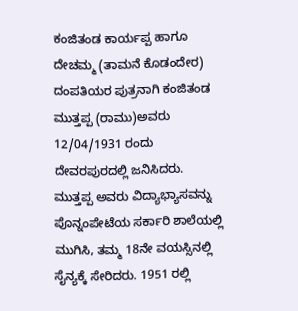ಕಂಜಿತಂಡ ಕಾರ್ಯಪ್ಪ ಹಾಗೂ ದೇಚಮ್ಮ (ತಾಮನೆ ಕೊಡಂದೇರ) ದಂಪತಿಯರ ಪುತ್ರನಾಗಿ ಕಂಜಿತಂಡ ಮುತ್ತಪ್ಪ (ರಾಮು)ಅವರು 12/04/1931 ರಂದು ದೇವರಪುರದಲ್ಲಿ ಜನಿಸಿದರು.
ಮುತ್ತಪ್ಪ ಅವರು ವಿದ್ಯಾಭ್ಯಾಸವನ್ನು ಪೊನ್ನಂಪೇಟೆಯ ಸರ್ಕಾರಿ ಶಾಲೆಯಲ್ಲಿ ಮುಗಿಸಿ, ತಮ್ಮ 18ನೇ ವಯಸ್ಸಿನಲ್ಲಿ ಸೈನ್ಯಕ್ಕೆ ಸೇರಿದರು. 1951 ರಲ್ಲಿ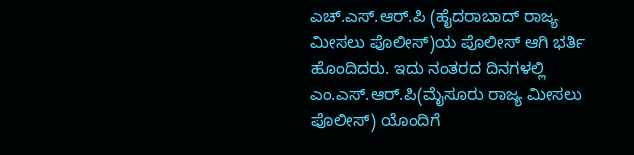ಎಚ್.ಎಸ್.ಆರ್.ಪಿ (ಹೈದರಾಬಾದ್ ರಾಜ್ಯ ಮೀಸಲು ಪೊಲೀಸ್)ಯ ಪೊಲೀಸ್ ಆಗಿ ಭರ್ತಿ ಹೊಂದಿದರು. ಇದು ನಂತರದ ದಿನಗಳಲ್ಲಿ ಎಂ.ಎಸ್.ಆರ್.ಪಿ(ಮೈಸೂರು ರಾಜ್ಯ ಮೀಸಲು ಪೊಲೀಸ್) ಯೊಂದಿಗೆ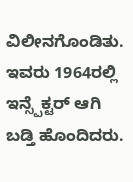ವಿಲೀನಗೊಂಡಿತು. ಇವರು 1964ರಲ್ಲಿ ಇನ್ಸ್ಪೆಕ್ಟರ್ ಆಗಿ ಬಡ್ತಿ ಹೊಂದಿದರು.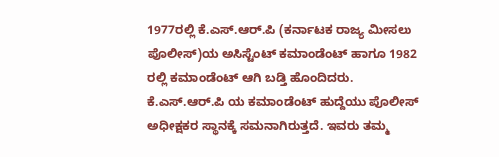1977ರಲ್ಲಿ ಕೆ.ಎಸ್.ಆರ್.ಪಿ (ಕರ್ನಾಟಕ ರಾಜ್ಯ ಮೀಸಲು ಪೊಲೀಸ್)ಯ ಅಸಿಸ್ಟೆಂಟ್ ಕಮಾಂಡೆಂಟ್ ಹಾಗೂ 1982 ರಲ್ಲಿ ಕಮಾಂಡೆಂಟ್ ಆಗಿ ಬಡ್ತಿ ಹೊಂದಿದರು. ಕೆ.ಎಸ್.ಆರ್.ಪಿ ಯ ಕಮಾಂಡೆಂಟ್ ಹುದ್ದೆಯು ಪೊಲೀಸ್ ಅಧೀಕ್ಷಕರ ಸ್ಥಾನಕ್ಕೆ ಸಮನಾಗಿರುತ್ತದೆ. ಇವರು ತಮ್ಮ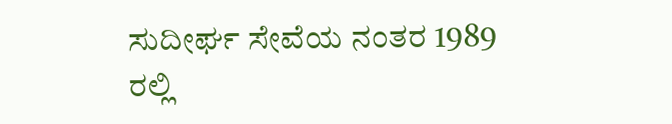ಸುದೀರ್ಘ ಸೇವೆಯ ನಂತರ 1989 ರಲ್ಲಿ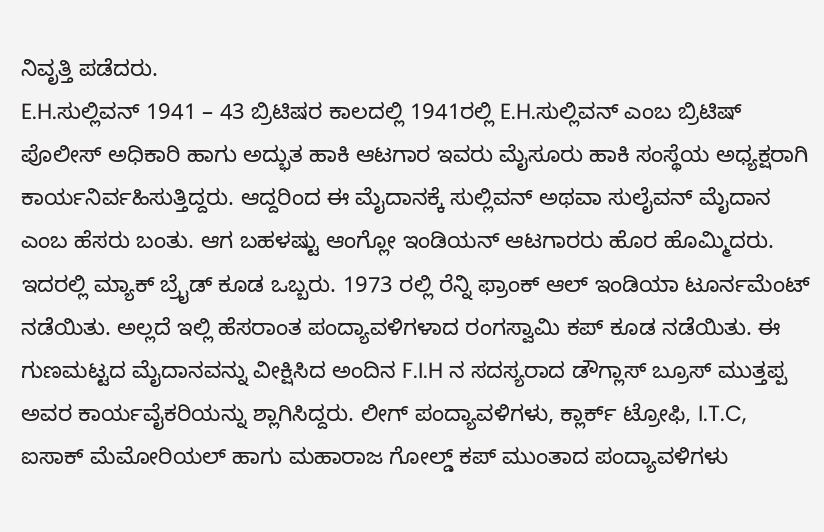ನಿವೃತ್ತಿ ಪಡೆದರು.
E.H.ಸುಲ್ಲಿವನ್ 1941 – 43 ಬ್ರಿಟಿಷರ ಕಾಲದಲ್ಲಿ 1941ರಲ್ಲಿ E.H.ಸುಲ್ಲಿವನ್ ಎಂಬ ಬ್ರಿಟಿಷ್ ಪೊಲೀಸ್ ಅಧಿಕಾರಿ ಹಾಗು ಅದ್ಭುತ ಹಾಕಿ ಆಟಗಾರ ಇವರು ಮೈಸೂರು ಹಾಕಿ ಸಂಸ್ಥೆಯ ಅಧ್ಯಕ್ಷರಾಗಿ ಕಾರ್ಯನಿರ್ವಹಿಸುತ್ತಿದ್ದರು. ಆದ್ದರಿಂದ ಈ ಮೈದಾನಕ್ಕೆ ಸುಲ್ಲಿವನ್ ಅಥವಾ ಸುಲೈವನ್ ಮೈದಾನ ಎಂಬ ಹೆಸರು ಬಂತು. ಆಗ ಬಹಳಷ್ಟು ಆಂಗ್ಲೋ ಇಂಡಿಯನ್ ಆಟಗಾರರು ಹೊರ ಹೊಮ್ಮಿದರು. ಇದರಲ್ಲಿ ಮ್ಯಾಕ್ ಬ್ರೈಡ್ ಕೂಡ ಒಬ್ಬರು. 1973 ರಲ್ಲಿ ರೆನ್ನಿ ಫ್ರಾಂಕ್ ಆಲ್ ಇಂಡಿಯಾ ಟೂರ್ನಮೆಂಟ್ ನಡೆಯಿತು. ಅಲ್ಲದೆ ಇಲ್ಲಿ ಹೆಸರಾಂತ ಪಂದ್ಯಾವಳಿಗಳಾದ ರಂಗಸ್ವಾಮಿ ಕಪ್ ಕೂಡ ನಡೆಯಿತು. ಈ ಗುಣಮಟ್ಟದ ಮೈದಾನವನ್ನು ವೀಕ್ಷಿಸಿದ ಅಂದಿನ F.I.H ನ ಸದಸ್ಯರಾದ ಡೌಗ್ಲಾಸ್ ಬ್ರೂಸ್ ಮುತ್ತಪ್ಪ ಅವರ ಕಾರ್ಯವೈಕರಿಯನ್ನು ಶ್ಲಾಗಿಸಿದ್ದರು. ಲೀಗ್ ಪಂದ್ಯಾವಳಿಗಳು, ಕ್ಲಾರ್ಕ್ ಟ್ರೋಫಿ, I.T.C, ಐಸಾಕ್ ಮೆಮೋರಿಯಲ್ ಹಾಗು ಮಹಾರಾಜ ಗೋಲ್ಡ್ ಕಪ್ ಮುಂತಾದ ಪಂದ್ಯಾವಳಿಗಳು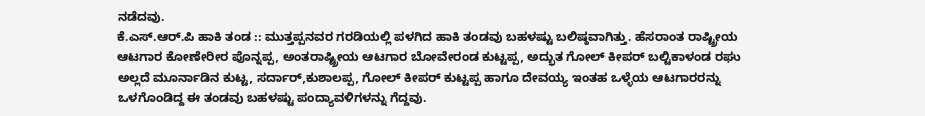ನಡೆದವು.
ಕೆ.ಎಸ್.ಆರ್.ಪಿ ಹಾಕಿ ತಂಡ :: ಮುತ್ತಪ್ಪನವರ ಗರಡಿಯಲ್ಲಿ ಪಳಗಿದ ಹಾಕಿ ತಂಡವು ಬಹಳಷ್ಟು ಬಲಿಷ್ಠವಾಗಿತ್ತು. ಹೆಸರಾಂತ ರಾಷ್ಟ್ರೀಯ ಆಟಗಾರ ಕೋಣೇರೀರ ಪೊನ್ನಪ್ಪ, ಅಂತರಾಷ್ಟ್ರೀಯ ಆಟಗಾರ ಬೋವೇರಂಡ ಕುಟ್ಟಪ್ಪ, ಅದ್ಭುತ ಗೋಲ್ ಕೀಪರ್ ಬಲ್ಟಿಕಾಳಂಡ ರಘು ಅಲ್ಲದೆ ಮೂರ್ನಾಡಿನ ಕುಟ್ಟ, ಸರ್ದಾರ್,ಕುಶಾಲಪ್ಪ, ಗೋಲ್ ಕೀಪರ್ ಕುಟ್ಟಪ್ಪ ಹಾಗೂ ದೇವಯ್ಯ ಇಂತಹ ಒಳ್ಳೆಯ ಆಟಗಾರರನ್ನು ಒಳಗೊಂಡಿದ್ದ ಈ ತಂಡವು ಬಹಳಷ್ಟು ಪಂದ್ಯಾವಳಿಗಳನ್ನು ಗೆದ್ದವು.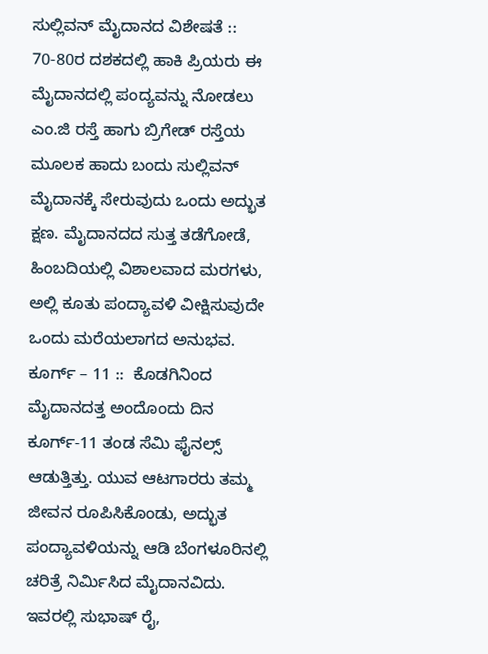ಸುಲ್ಲಿವನ್ ಮೈದಾನದ ವಿಶೇಷತೆ ::  70-80ರ ದಶಕದಲ್ಲಿ ಹಾಕಿ ಪ್ರಿಯರು ಈ ಮೈದಾನದಲ್ಲಿ ಪಂದ್ಯವನ್ನು ನೋಡಲು ಎಂ.ಜಿ ರಸ್ತೆ ಹಾಗು ಬ್ರಿಗೇಡ್ ರಸ್ತೆಯ ಮೂಲಕ ಹಾದು ಬಂದು ಸುಲ್ಲಿವನ್ ಮೈದಾನಕ್ಕೆ ಸೇರುವುದು ಒಂದು ಅದ್ಭುತ ಕ್ಷಣ. ಮೈದಾನದದ ಸುತ್ತ ತಡೆಗೋಡೆ, ಹಿಂಬದಿಯಲ್ಲಿ ವಿಶಾಲವಾದ ಮರಗಳು, ಅಲ್ಲಿ ಕೂತು ಪಂದ್ಯಾವಳಿ ವೀಕ್ಷಿಸುವುದೇ ಒಂದು ಮರೆಯಲಾಗದ ಅನುಭವ.
ಕೂರ್ಗ್ – 11 ::  ಕೊಡಗಿನಿಂದ ಮೈದಾನದತ್ತ ಅಂದೊಂದು ದಿನ ಕೂರ್ಗ್-11 ತಂಡ ಸೆಮಿ ಫೈನಲ್ಸ್ ಆಡುತ್ತಿತ್ತು. ಯುವ ಆಟಗಾರರು ತಮ್ಮ ಜೀವನ ರೂಪಿಸಿಕೊಂಡು, ಅದ್ಭುತ ಪಂದ್ಯಾವಳಿಯನ್ನು ಆಡಿ ಬೆಂಗಳೂರಿನಲ್ಲಿ ಚರಿತ್ರೆ ನಿರ್ಮಿಸಿದ ಮೈದಾನವಿದು. ಇವರಲ್ಲಿ ಸುಭಾಷ್ ರೈ,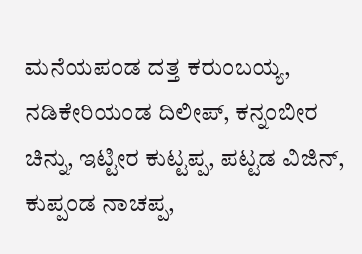ಮನೆಯಪಂಡ ದತ್ತ ಕರುಂಬಯ್ಯ, ನಡಿಕೇರಿಯಂಡ ದಿಲೀಪ್, ಕನ್ನಂಬೀರ ಚಿನ್ನು, ಇಟ್ಟೀರ ಕುಟ್ಟಪ್ಪ, ಪಟ್ಟಡ ವಿಜಿನ್, ಕುಪ್ಪಂಡ ನಾಚಪ್ಪ,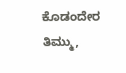ಕೊಡಂದೇರ ತಿಮ್ಮು,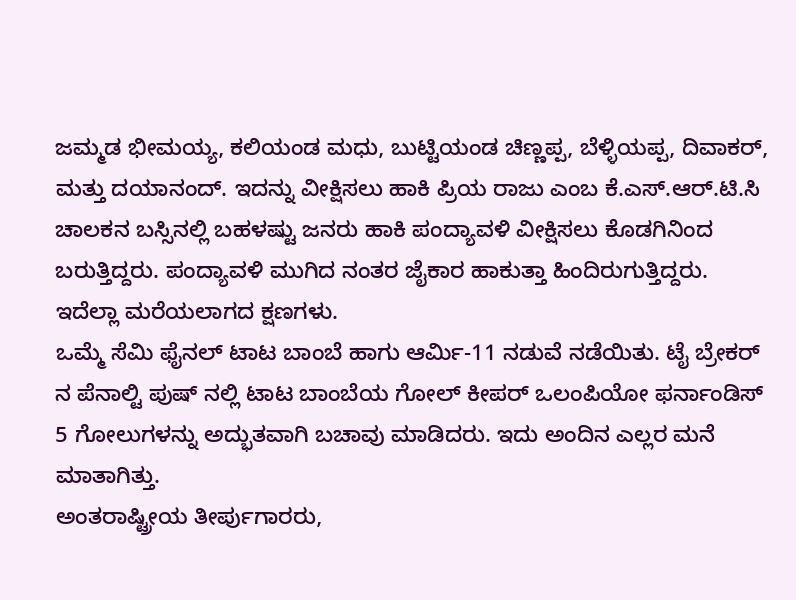ಜಮ್ಮಡ ಭೀಮಯ್ಯ, ಕಲಿಯಂಡ ಮಧು, ಬುಟ್ಟಿಯಂಡ ಚಿಣ್ಣಪ್ಪ, ಬೆಳ್ಳಿಯಪ್ಪ, ದಿವಾಕರ್, ಮತ್ತು ದಯಾನಂದ್. ಇದನ್ನು ವೀಕ್ಷಿಸಲು ಹಾಕಿ ಪ್ರಿಯ ರಾಜು ಎಂಬ ಕೆ.ಎಸ್.ಆರ್.ಟಿ.ಸಿ ಚಾಲಕನ ಬಸ್ಸಿನಲ್ಲಿ ಬಹಳಷ್ಟು ಜನರು ಹಾಕಿ ಪಂದ್ಯಾವಳಿ ವೀಕ್ಷಿಸಲು ಕೊಡಗಿನಿಂದ ಬರುತ್ತಿದ್ದರು. ಪಂದ್ಯಾವಳಿ ಮುಗಿದ ನಂತರ ಜೈಕಾರ ಹಾಕುತ್ತಾ ಹಿಂದಿರುಗುತ್ತಿದ್ದರು. ಇದೆಲ್ಲಾ ಮರೆಯಲಾಗದ ಕ್ಷಣಗಳು.
ಒಮ್ಮೆ ಸೆಮಿ ಫೈನಲ್ ಟಾಟ ಬಾಂಬೆ ಹಾಗು ಆರ್ಮಿ-11 ನಡುವೆ ನಡೆಯಿತು. ಟೈ ಬ್ರೇಕರ್ ನ ಪೆನಾಲ್ಟಿ ಪುಷ್ ನಲ್ಲಿ ಟಾಟ ಬಾಂಬೆಯ ಗೋಲ್ ಕೀಪರ್ ಒಲಂಪಿಯೋ ಫರ್ನಾಂಡಿಸ್ 5 ಗೋಲುಗಳನ್ನು ಅದ್ಭುತವಾಗಿ ಬಚಾವು ಮಾಡಿದರು. ಇದು ಅಂದಿನ ಎಲ್ಲರ ಮನೆ ಮಾತಾಗಿತ್ತು.
ಅಂತರಾಷ್ಟ್ರೀಯ ತೀರ್ಪುಗಾರರು,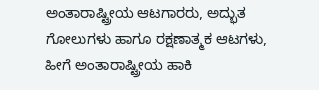ಅಂತಾರಾಷ್ಟ್ರೀಯ ಆಟಗಾರರು, ಅದ್ಭುತ ಗೋಲುಗಳು ಹಾಗೂ ರಕ್ಷಣಾತ್ಮಕ ಆಟಗಳು, ಹೀಗೆ ಅಂತಾರಾಷ್ಟ್ರೀಯ ಹಾಕಿ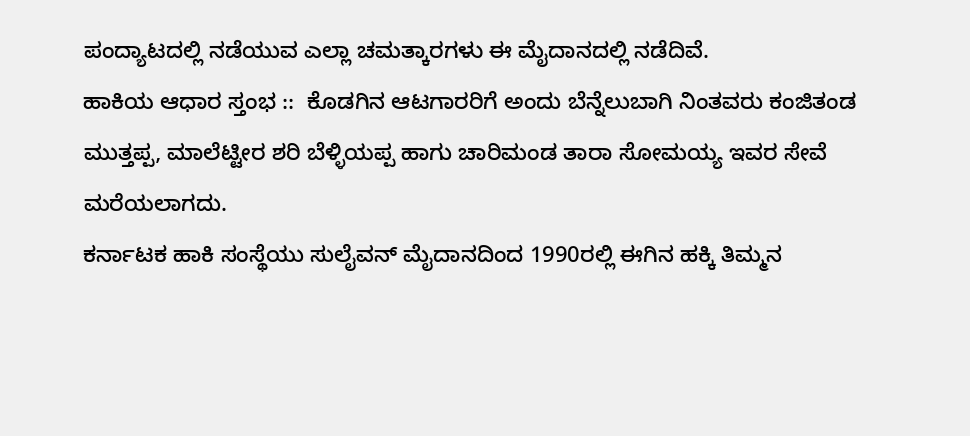ಪಂದ್ಯಾಟದಲ್ಲಿ ನಡೆಯುವ ಎಲ್ಲಾ ಚಮತ್ಕಾರಗಳು ಈ ಮೈದಾನದಲ್ಲಿ ನಡೆದಿವೆ.
ಹಾಕಿಯ ಆಧಾರ ಸ್ತಂಭ ::  ಕೊಡಗಿನ ಆಟಗಾರರಿಗೆ ಅಂದು ಬೆನ್ನೆಲುಬಾಗಿ ನಿಂತವರು ಕಂಜಿತಂಡ ಮುತ್ತಪ್ಪ, ಮಾಲೆಟ್ಟೀರ ಶರಿ ಬೆಳ್ಳಿಯಪ್ಪ ಹಾಗು ಚಾರಿಮಂಡ ತಾರಾ ಸೋಮಯ್ಯ ಇವರ ಸೇವೆ ಮರೆಯಲಾಗದು.
ಕರ್ನಾಟಕ ಹಾಕಿ ಸಂಸ್ಥೆಯು ಸುಲೈವನ್ ಮೈದಾನದಿಂದ 1990ರಲ್ಲಿ ಈಗಿನ ಹಕ್ಕಿ ತಿಮ್ಮನ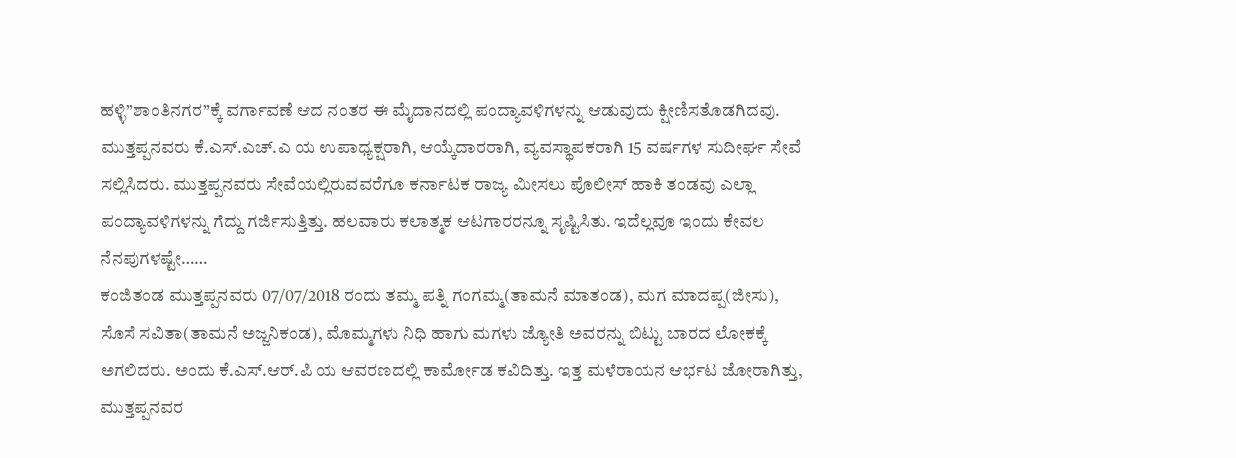ಹಳ್ಳಿ”ಶಾಂತಿನಗರ”ಕ್ಕೆ ವರ್ಗಾವಣೆ ಆದ ನಂತರ ಈ ಮೈದಾನದಲ್ಲಿ ಪಂದ್ಯಾವಳಿಗಳನ್ನು ಆಡುವುದು ಕ್ಷೀಣಿಸತೊಡಗಿದವು.
ಮುತ್ತಪ್ಪನವರು ಕೆ.ಎಸ್.ಎಚ್.ಎ ಯ ಉಪಾಧ್ಯಕ್ಷರಾಗಿ, ಆಯ್ಕೆದಾರರಾಗಿ, ವ್ಯವಸ್ಥಾಪಕರಾಗಿ 15 ವರ್ಷಗಳ ಸುದೀರ್ಘ ಸೇವೆ ಸಲ್ಲಿಸಿದರು. ಮುತ್ತಪ್ಪನವರು ಸೇವೆಯಲ್ಲಿರುವವರೆಗೂ ಕರ್ನಾಟಕ ರಾಜ್ಯ ಮೀಸಲು ಪೊಲೀಸ್ ಹಾಕಿ ತಂಡವು ಎಲ್ಲಾ ಪಂದ್ಯಾವಳಿಗಳನ್ನು ಗೆದ್ದು ಗರ್ಜಿಸುತ್ತಿತ್ತು. ಹಲವಾರು ಕಲಾತ್ಮಕ ಆಟಗಾರರನ್ನೂ ಸೃಷ್ಟಿಸಿತು. ಇದೆಲ್ಲವೂ ಇಂದು ಕೇವಲ ನೆನಪುಗಳಷ್ಟೇ……
ಕಂಜಿತಂಡ ಮುತ್ತಪ್ಪನವರು 07/07/2018 ರಂದು ತಮ್ಮ ಪತ್ನಿ ಗಂಗಮ್ಮ(ತಾಮನೆ ಮಾತಂಡ), ಮಗ ಮಾದಪ್ಪ(ಜೀಸು), ಸೊಸೆ ಸವಿತಾ(ತಾಮನೆ ಅಜ್ಜನಿಕಂಡ), ಮೊಮ್ಮಗಳು ನಿಧಿ ಹಾಗು ಮಗಳು ಜ್ಯೋತಿ ಅವರನ್ನು ಬಿಟ್ಟು ಬಾರದ ಲೋಕಕ್ಕೆ ಅಗಲಿದರು. ಅಂದು ಕೆ.ಎಸ್.ಆರ್.ಪಿ ಯ ಆವರಣದಲ್ಲಿ ಕಾರ್ಮೋಡ ಕವಿದಿತ್ತು. ಇತ್ತ ಮಳೆರಾಯನ ಆರ್ಭಟ ಜೋರಾಗಿತ್ತು, ಮುತ್ತಪ್ಪನವರ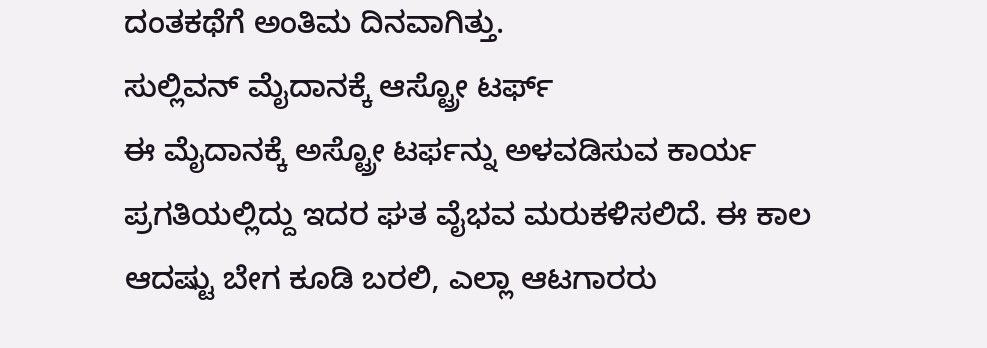ದಂತಕಥೆಗೆ ಅಂತಿಮ ದಿನವಾಗಿತ್ತು.
ಸುಲ್ಲಿವನ್ ಮೈದಾನಕ್ಕೆ ಆಸ್ಟ್ರೋ ಟರ್ಫ್
ಈ ಮೈದಾನಕ್ಕೆ ಅಸ್ಟ್ರೋ ಟರ್ಫನ್ನು ಅಳವಡಿಸುವ ಕಾರ್ಯ ಪ್ರಗತಿಯಲ್ಲಿದ್ದು ಇದರ ಘತ ವೈಭವ ಮರುಕಳಿಸಲಿದೆ. ಈ ಕಾಲ ಆದಷ್ಟು ಬೇಗ ಕೂಡಿ ಬರಲಿ, ಎಲ್ಲಾ ಆಟಗಾರರು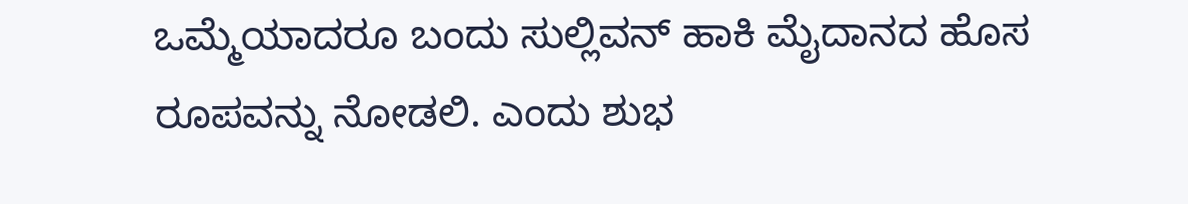ಒಮ್ಮೆಯಾದರೂ ಬಂದು ಸುಲ್ಲಿವನ್ ಹಾಕಿ ಮೈದಾನದ ಹೊಸ ರೂಪವನ್ನು ನೋಡಲಿ. ಎಂದು ಶುಭ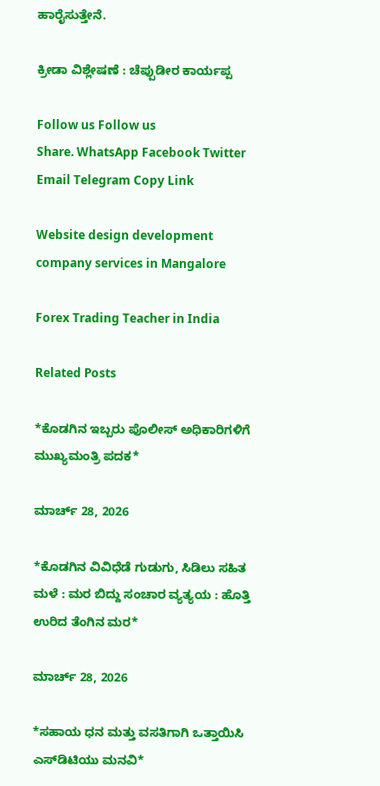ಹಾರೈಸುತ್ತೇನೆ.

ಕ್ರೀಡಾ ವಿಶ್ಲೇಷಣೆ : ಚೆಪ್ಪುಡೀರ ಕಾರ್ಯಪ್ಪ

Follow us Follow us
Share. WhatsApp Facebook Twitter Email Telegram Copy Link

Website design development company services in Mangalore

Forex Trading Teacher in India

Related Posts

*ಕೊಡಗಿನ ಇಬ್ಬರು ಪೊಲೀಸ್ ಅಧಿಕಾರಿಗಳಿಗೆ ಮುಖ್ಯಮಂತ್ರಿ ಪದಕ*

ಮಾರ್ಚ್ 28, 2026

*ಕೊಡಗಿನ ವಿವಿಧೆಡೆ ಗುಡುಗು, ಸಿಡಿಲು ಸಹಿತ ಮಳೆ : ಮರ ಬಿದ್ದು ಸಂಚಾರ ವ್ಯತ್ಯಯ : ಹೊತ್ತಿ ಉರಿದ ತೆಂಗಿನ ಮರ*

ಮಾರ್ಚ್ 28, 2026

*ಸಹಾಯ ಧನ ಮತ್ತು ವಸತಿಗಾಗಿ ಒತ್ತಾಯಿಸಿ ಎಸ್‌ಡಿಟಿಯು ಮನವಿ*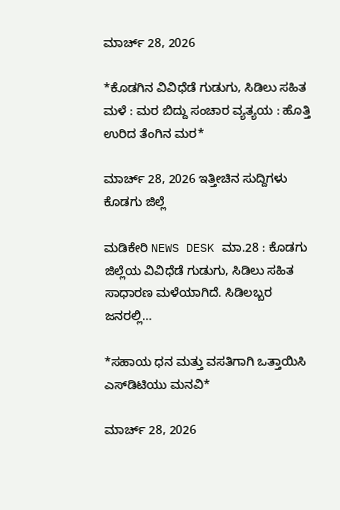ಮಾರ್ಚ್ 28, 2026

*ಕೊಡಗಿನ ವಿವಿಧೆಡೆ ಗುಡುಗು, ಸಿಡಿಲು ಸಹಿತ ಮಳೆ : ಮರ ಬಿದ್ದು ಸಂಚಾರ ವ್ಯತ್ಯಯ : ಹೊತ್ತಿ ಉರಿದ ತೆಂಗಿನ ಮರ*

ಮಾರ್ಚ್ 28, 2026 ಇತ್ತೀಚಿನ ಸುದ್ದಿಗಳು ಕೊಡಗು ಜಿಲ್ಲೆ

ಮಡಿಕೇರಿ NEWS DESK ಮಾ.28 : ಕೊಡಗು ಜಿಲ್ಲೆಯ ವಿವಿಧೆಡೆ ಗುಡುಗು, ಸಿಡಿಲು ಸಹಿತ ಸಾಧಾರಣ ಮಳೆಯಾಗಿದೆ. ಸಿಡಿಲಬ್ಬರ ಜನರಲ್ಲಿ…

*ಸಹಾಯ ಧನ ಮತ್ತು ವಸತಿಗಾಗಿ ಒತ್ತಾಯಿಸಿ ಎಸ್‌ಡಿಟಿಯು ಮನವಿ*

ಮಾರ್ಚ್ 28, 2026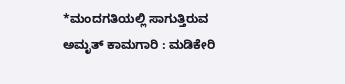*ಮಂದಗತಿಯಲ್ಲಿ ಸಾಗುತ್ತಿರುವ ಅಮೃತ್ ಕಾಮಗಾರಿ : ಮಡಿಕೇರಿ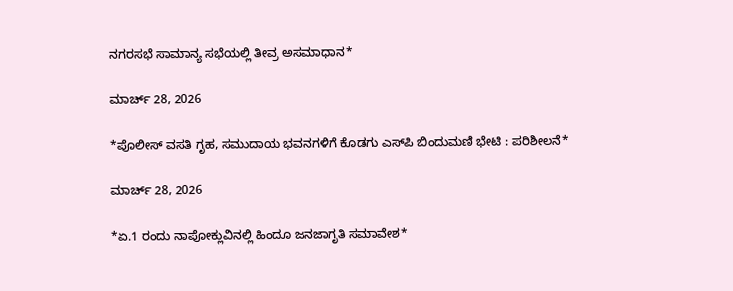ನಗರಸಭೆ ಸಾಮಾನ್ಯ ಸಭೆಯಲ್ಲಿ ತೀವ್ರ ಅಸಮಾಧಾನ*

ಮಾರ್ಚ್ 28, 2026

*ಪೊಲೀಸ್ ವಸತಿ ಗೃಹ, ಸಮುದಾಯ ಭವನಗಳಿಗೆ ಕೊಡಗು ಎಸ್‌ಪಿ ಬಿಂದುಮಣಿ ಭೇಟಿ : ಪರಿಶೀಲನೆ*

ಮಾರ್ಚ್ 28, 2026

*ಏ.1 ರಂದು ನಾಪೋಕ್ಲುವಿನಲ್ಲಿ ಹಿಂದೂ ಜನಜಾಗೃತಿ ಸಮಾವೇಶ*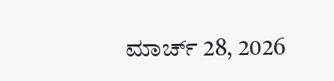ಮಾರ್ಚ್ 28, 2026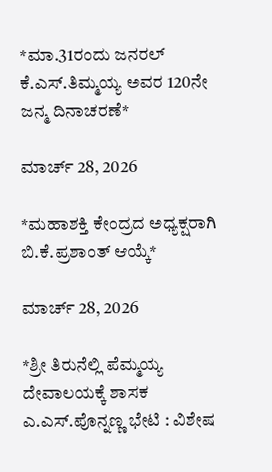*ಮಾ.31ರಂದು ಜನರಲ್ ಕೆ.ಎಸ್.ತಿಮ್ಮಯ್ಯ ಅವರ 120ನೇ ಜನ್ಮ ದಿನಾಚರಣೆ*

ಮಾರ್ಚ್ 28, 2026

*ಮಹಾಶಕ್ತಿ ಕೇಂದ್ರದ ಅಧ್ಯಕ್ಷರಾಗಿ ಬಿ.ಕೆ.ಪ್ರಶಾಂತ್ ಆಯ್ಕೆ*

ಮಾರ್ಚ್ 28, 2026

*ಶ್ರೀ ತಿರುನೆಲ್ಲಿ ಪೆಮ್ಮಯ್ಯ ದೇವಾಲಯಕ್ಕೆ ಶಾಸಕ ಎ.ಎಸ್.ಪೊನ್ನಣ್ಣ ಭೇಟಿ : ವಿಶೇಷ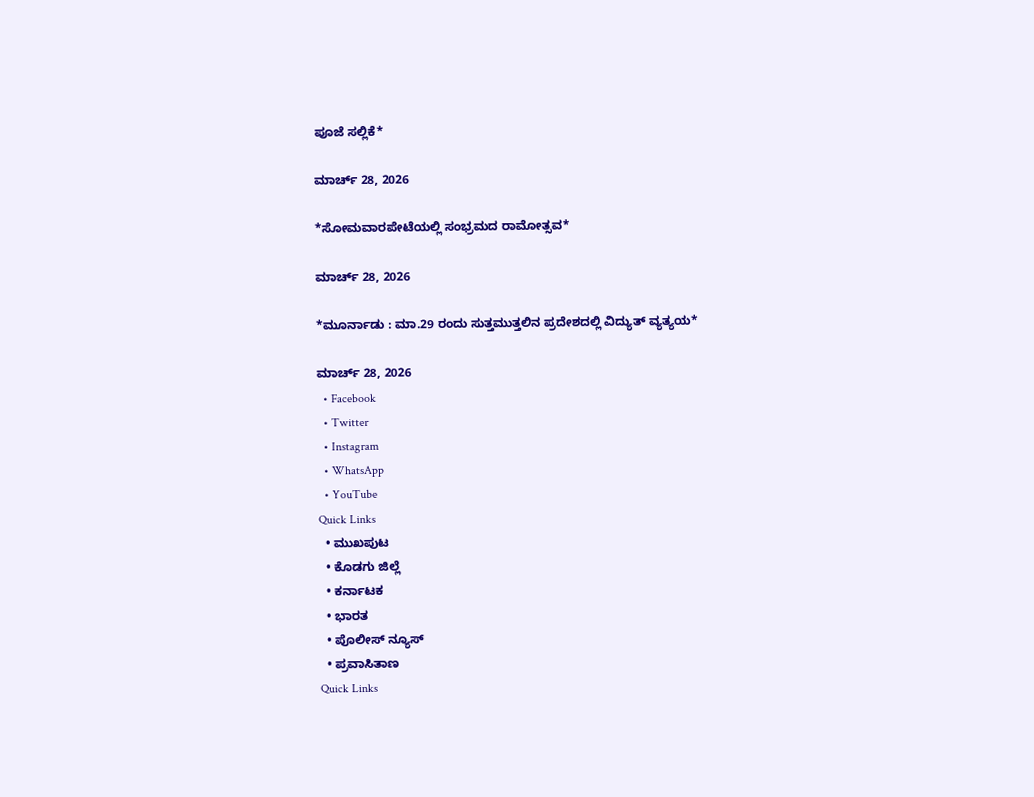ಪೂಜೆ ಸಲ್ಲಿಕೆ*

ಮಾರ್ಚ್ 28, 2026

*ಸೋಮವಾರಪೇಟೆಯಲ್ಲಿ ಸಂಭ್ರಮದ ರಾಮೋತ್ಸವ*

ಮಾರ್ಚ್ 28, 2026

*ಮೂರ್ನಾಡು : ಮಾ.29 ರಂದು ಸುತ್ತಮುತ್ತಲಿನ ಪ್ರದೇಶದಲ್ಲಿ ವಿದ್ಯುತ್ ವ್ಯತ್ಯಯ*

ಮಾರ್ಚ್ 28, 2026
  • Facebook
  • Twitter
  • Instagram
  • WhatsApp
  • YouTube
Quick Links
  • ಮುಖಪುಟ
  • ಕೊಡಗು ಜಿಲ್ಲೆ
  • ಕರ್ನಾಟಕ
  • ಭಾರತ
  • ಪೊಲೀಸ್ ನ್ಯೂಸ್
  • ಪ್ರವಾಸಿತಾಣ
Quick Links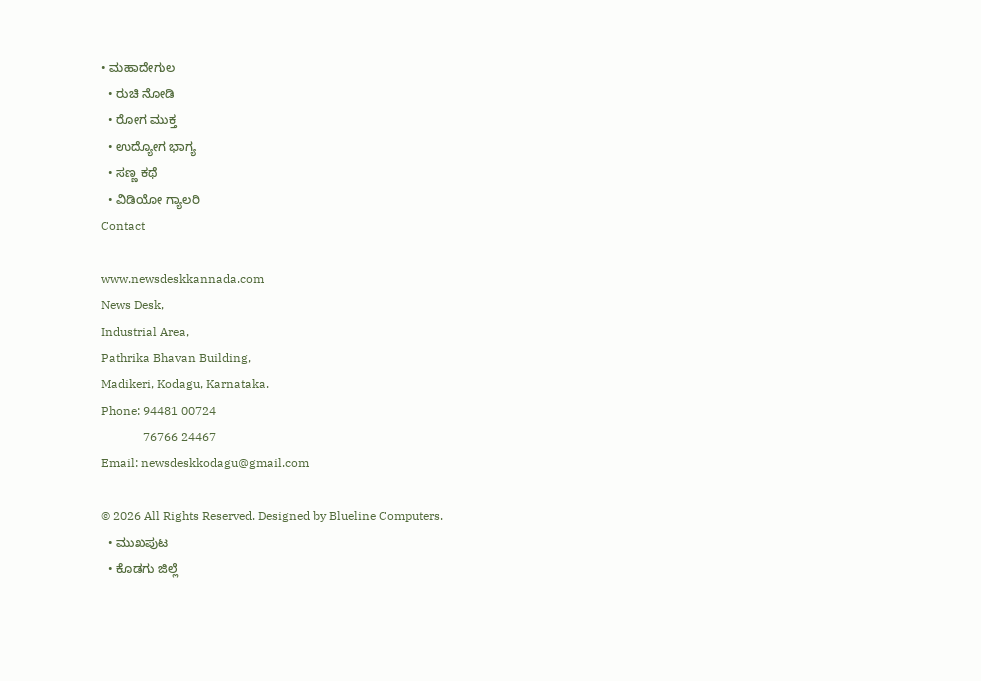• ಮಹಾದೇಗುಲ
  • ರುಚಿ ನೋಡಿ
  • ರೋಗ ಮುಕ್ತ
  • ಉದ್ಯೋಗ ಭಾಗ್ಯ
  • ಸಣ್ಣ ಕಥೆ
  • ವಿಡಿಯೋ ಗ್ಯಾಲರಿ
Contact

www.newsdeskkannada.com
News Desk,
Industrial Area,
Pathrika Bhavan Building,
Madikeri, Kodagu, Karnataka.
Phone: 94481 00724
              76766 24467
Email: newsdeskkodagu@gmail.com

© 2026 All Rights Reserved. Designed by Blueline Computers.
  • ಮುಖಪುಟ
  • ಕೊಡಗು ಜಿಲ್ಲೆ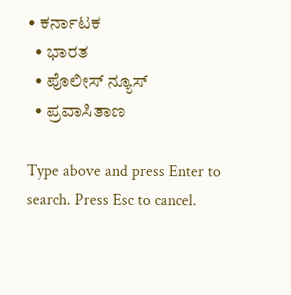• ಕರ್ನಾಟಕ
  • ಭಾರತ
  • ಪೊಲೀಸ್ ನ್ಯೂಸ್
  • ಪ್ರವಾಸಿತಾಣ

Type above and press Enter to search. Press Esc to cancel.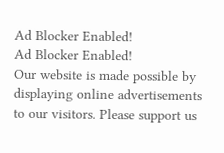Ad Blocker Enabled!
Ad Blocker Enabled!
Our website is made possible by displaying online advertisements to our visitors. Please support us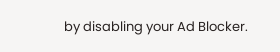by disabling your Ad Blocker.